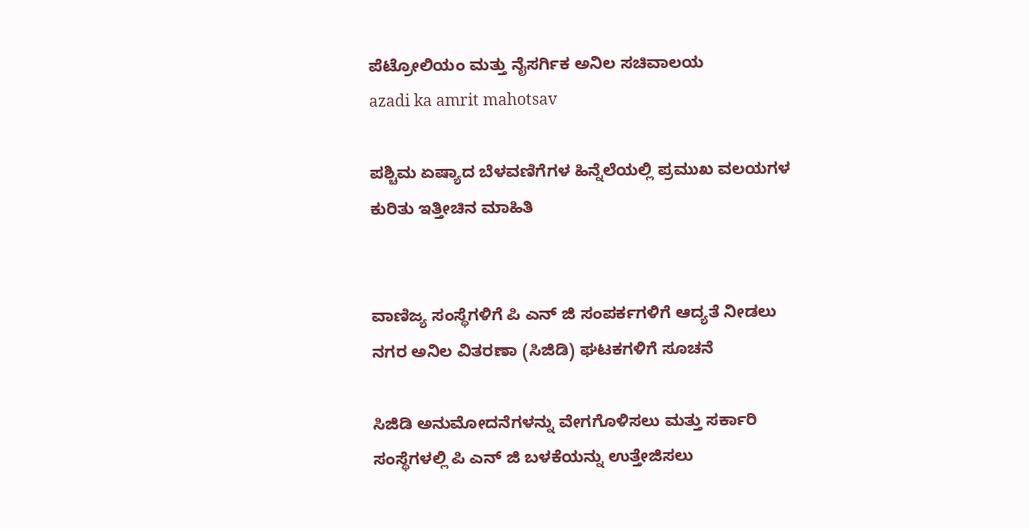ಪೆಟ್ರೋಲಿಯಂ ಮತ್ತು ನೈಸರ್ಗಿಕ ಅನಿಲ ಸಚಿವಾಲಯ
azadi ka amrit mahotsav

ಪಶ್ಚಿಮ ಏಷ್ಯಾದ ಬೆಳವಣಿಗೆಗಳ ಹಿನ್ನೆಲೆಯಲ್ಲಿ ಪ್ರಮುಖ ವಲಯಗಳ ಕುರಿತು ಇತ್ತೀಚಿನ ಮಾಹಿತಿ


ವಾಣಿಜ್ಯ ಸಂಸ್ಥೆಗಳಿಗೆ ಪಿ ಎನ್‌ ಜಿ ಸಂಪರ್ಕಗಳಿಗೆ ಆದ್ಯತೆ ನೀಡಲು ನಗರ ಅನಿಲ ವಿತರಣಾ (ಸಿಜಿಡಿ) ಘಟಕಗಳಿಗೆ ಸೂಚನೆ

ಸಿಜಿಡಿ ಅನುಮೋದನೆಗಳನ್ನು ವೇಗಗೊಳಿಸಲು ಮತ್ತು ಸರ್ಕಾರಿ ಸಂಸ್ಥೆಗಳಲ್ಲಿ ಪಿ ಎನ್‌ ಜಿ ಬಳಕೆಯನ್ನು ಉತ್ತೇಜಿಸಲು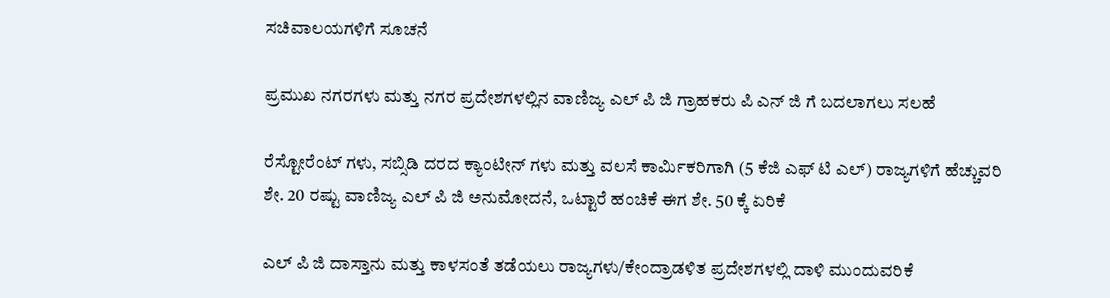ಸಚಿವಾಲಯಗಳಿಗೆ ಸೂಚನೆ

ಪ್ರಮುಖ ನಗರಗಳು ಮತ್ತು ನಗರ ಪ್ರದೇಶಗಳಲ್ಲಿನ ವಾಣಿಜ್ಯ ಎಲ್‌ ಪಿ ಜಿ ಗ್ರಾಹಕರು ಪಿ ಎನ್‌ ಜಿ ಗೆ ಬದಲಾಗಲು ಸಲಹೆ

ರೆಸ್ಟೋರೆಂಟ್‌ ಗಳು, ಸಬ್ಸಿಡಿ ದರದ ಕ್ಯಾಂಟೀನ್‌ ಗಳು ಮತ್ತು ವಲಸೆ ಕಾರ್ಮಿಕರಿಗಾಗಿ (5 ಕೆಜಿ ಎಫ್‌ ಟಿ ಎಲ್) ರಾಜ್ಯಗಳಿಗೆ ಹೆಚ್ಚುವರಿ ಶೇ. 20 ರಷ್ಟು ವಾಣಿಜ್ಯ ಎಲ್‌ ಪಿ ಜಿ ಅನುಮೋದನೆ, ಒಟ್ಟಾರೆ ಹಂಚಿಕೆ ಈಗ ಶೇ. 50 ಕ್ಕೆ ಏರಿಕೆ

ಎಲ್‌ ಪಿ ಜಿ ದಾಸ್ತಾನು ಮತ್ತು ಕಾಳಸಂತೆ ತಡೆಯಲು ರಾಜ್ಯಗಳು/ಕೇಂದ್ರಾಡಳಿತ ಪ್ರದೇಶಗಳಲ್ಲಿ ದಾಳಿ ಮುಂದುವರಿಕೆ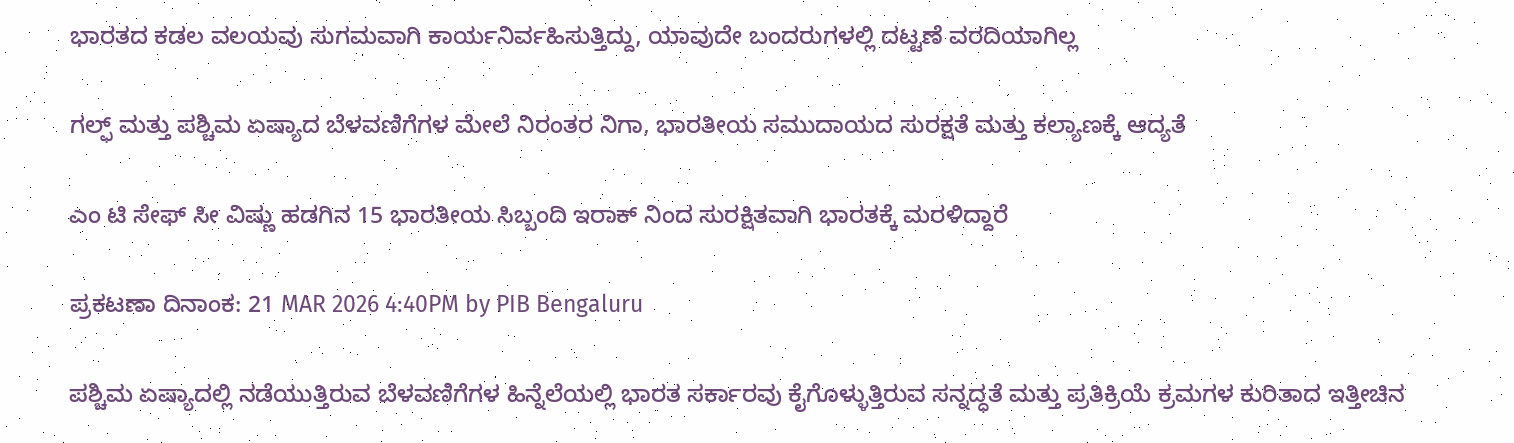ಭಾರತದ ಕಡಲ ವಲಯವು ಸುಗಮವಾಗಿ ಕಾರ್ಯನಿರ್ವಹಿಸುತ್ತಿದ್ದು, ಯಾವುದೇ ಬಂದರುಗಳಲ್ಲಿ ದಟ್ಟಣೆ ವರದಿಯಾಗಿಲ್ಲ

ಗಲ್ಫ್ ಮತ್ತು ಪಶ್ಚಿಮ ಏಷ್ಯಾದ ಬೆಳವಣಿಗೆಗಳ ಮೇಲೆ ನಿರಂತರ ನಿಗಾ, ಭಾರತೀಯ ಸಮುದಾಯದ ಸುರಕ್ಷತೆ ಮತ್ತು ಕಲ್ಯಾಣಕ್ಕೆ ಆದ್ಯತೆ

ಎಂ ಟಿ ಸೇಫ್‌ ಸೀ ವಿಷ್ಣು ಹಡಗಿನ 15 ಭಾರತೀಯ ಸಿಬ್ಬಂದಿ ಇರಾಕ್‌ ನಿಂದ ಸುರಕ್ಷಿತವಾಗಿ ಭಾರತಕ್ಕೆ ಮರಳಿದ್ದಾರೆ

ಪ್ರಕಟಣಾ ದಿನಾಂಕ: 21 MAR 2026 4:40PM by PIB Bengaluru

ಪಶ್ಚಿಮ ಏಷ್ಯಾದಲ್ಲಿ ನಡೆಯುತ್ತಿರುವ ಬೆಳವಣಿಗೆಗಳ ಹಿನ್ನೆಲೆಯಲ್ಲಿ ಭಾರತ ಸರ್ಕಾರವು ಕೈಗೊಳ್ಳುತ್ತಿರುವ ಸನ್ನದ್ಧತೆ ಮತ್ತು ಪ್ರತಿಕ್ರಿಯೆ ಕ್ರಮಗಳ ಕುರಿತಾದ ಇತ್ತೀಚಿನ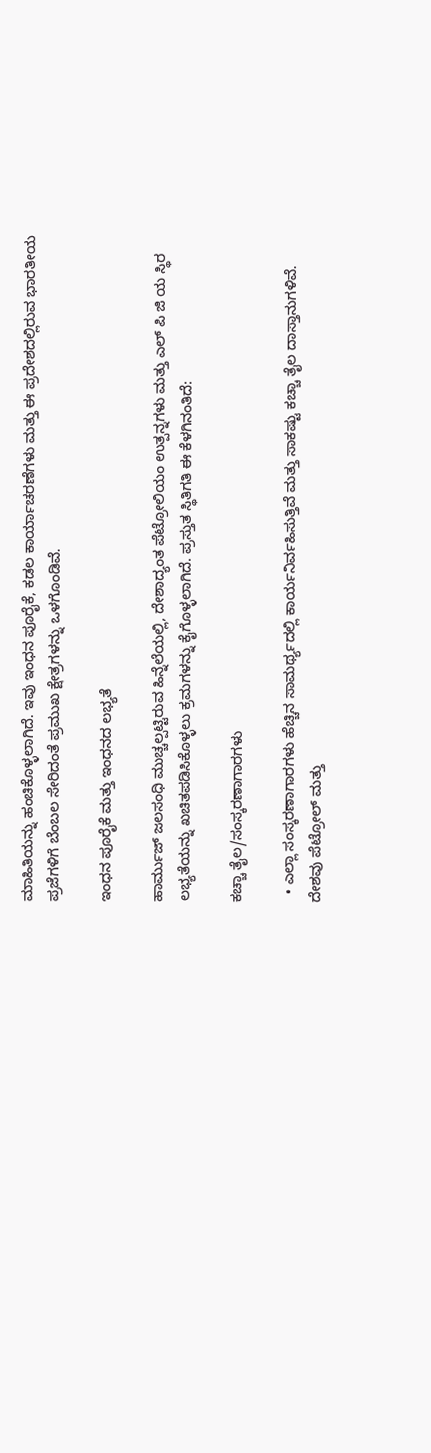ಮಾಹಿತಿಯನ್ನು ಹಂಚಿಕೊಳ್ಳಲಾಗಿದೆ. ಇವು ಇಂಧನ ಪೂರೈಕೆ, ಕಡಲ ಕಾರ್ಯಾಚರಣೆಗಳು ಮತ್ತು ಈ ಪ್ರದೇಶದಲ್ಲಿರುವ ಭಾರತೀಯ ಪ್ರಜೆಗಳಿಗೆ ಬೆಂಬಲ ಸೇರಿದಂತೆ ಪ್ರಮುಖ ಕ್ಷೇತ್ರಗಳನ್ನು ಒಳಗೊಂಡಿವೆ.

ಇಂಧನ ಪೂರೈಕೆ ಮತ್ತು ಇಂಧನದ ಲಭ್ಯತೆ

ಹಾರ್ಮುಜ್ ಜಲಸಂಧಿ ಮುಚ್ಚಲ್ಪಟ್ಟಿರುವ ಹಿನ್ನೆಲೆಯಲ್ಲಿ, ದೇಶಾದ್ಯಂತ ಪೆಟ್ರೋಲಿಯಂ ಉತ್ಪನ್ನಗಳು ಮತ್ತು ಎಲ್‌ ಪಿ ಜಿ ಯ ಸ್ಥಿರ ಲಭ್ಯತೆಯನ್ನು ಖಚಿತಪಡಿಸಿಕೊಳ್ಳಲು ಕ್ರಮಗಳನ್ನು ಕೈಗೊಳ್ಳಲಾಗಿದೆ. ಪ್ರಸ್ತುತ ಸ್ಥಿತಿಗತಿ ಈ ಕೆಳಗಿನಂತಿದೆ:

ಕಚ್ಚಾ ತೈಲ/ಸಂಸ್ಕರಣಾಗಾರಗಳು

  • ಎಲ್ಲಾ ಸಂಸ್ಕರಣಾಗಾರಗಳು ಹೆಚ್ಚಿನ ಸಾಮರ್ಥ್ಯದಲ್ಲಿ ಕಾರ್ಯನಿರ್ವಹಿಸುತ್ತಿವೆ ಮತ್ತು ಸಾಕಷ್ಟು ಕಚ್ಚಾ ತೈಲ ದಾಸ್ತಾನುಗಳಿವೆ. ದೇಶವು ಪೆಟ್ರೋಲ್ ಮತ್ತು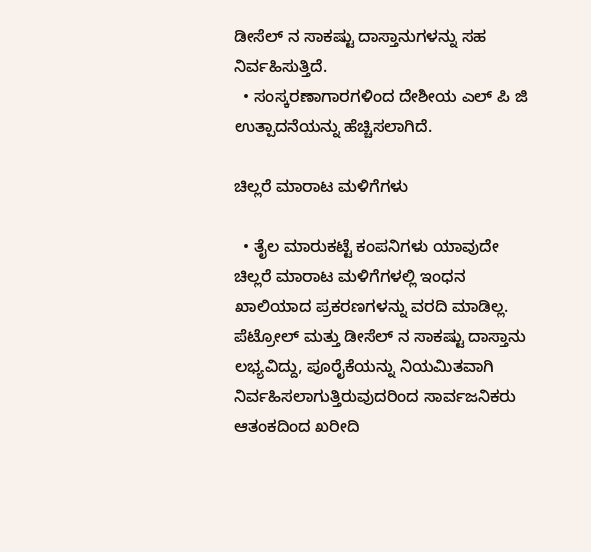ಡೀಸೆಲ್‌ ನ ಸಾಕಷ್ಟು ದಾಸ್ತಾನುಗಳನ್ನು ಸಹ ನಿರ್ವಹಿಸುತ್ತಿದೆ.
  • ಸಂಸ್ಕರಣಾಗಾರಗಳಿಂದ ದೇಶೀಯ ಎಲ್‌ ಪಿ ಜಿ ಉತ್ಪಾದನೆಯನ್ನು ಹೆಚ್ಚಿಸಲಾಗಿದೆ.

ಚಿಲ್ಲರೆ ಮಾರಾಟ ಮಳಿಗೆಗಳು

  • ತೈಲ ಮಾರುಕಟ್ಟೆ ಕಂಪನಿಗಳು ಯಾವುದೇ ಚಿಲ್ಲರೆ ಮಾರಾಟ ಮಳಿಗೆಗಳಲ್ಲಿ ಇಂಧನ ಖಾಲಿಯಾದ ಪ್ರಕರಣಗಳನ್ನು ವರದಿ ಮಾಡಿಲ್ಲ. ಪೆಟ್ರೋಲ್ ಮತ್ತು ಡೀಸೆಲ್‌ ನ ಸಾಕಷ್ಟು ದಾಸ್ತಾನು ಲಭ್ಯವಿದ್ದು, ಪೂರೈಕೆಯನ್ನು ನಿಯಮಿತವಾಗಿ ನಿರ್ವಹಿಸಲಾಗುತ್ತಿರುವುದರಿಂದ ಸಾರ್ವಜನಿಕರು ಆತಂಕದಿಂದ ಖರೀದಿ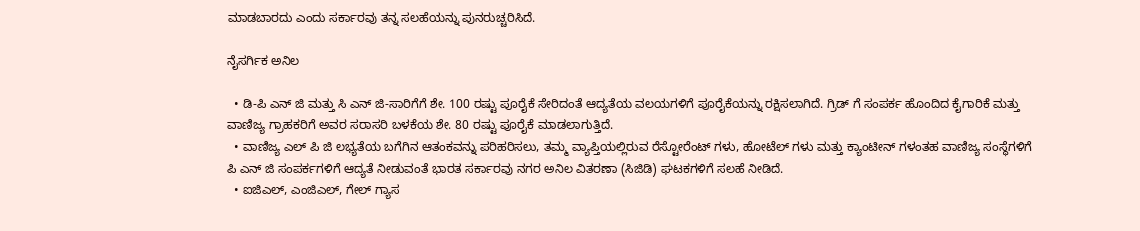ಮಾಡಬಾರದು ಎಂದು ಸರ್ಕಾರವು ತನ್ನ ಸಲಹೆಯನ್ನು ಪುನರುಚ್ಚರಿಸಿದೆ.

ನೈಸರ್ಗಿಕ ಅನಿಲ

  • ಡಿ-ಪಿ ಎನ್‌ ಜಿ ಮತ್ತು ಸಿ ಎನ್‌ ಜಿ-ಸಾರಿಗೆಗೆ ಶೇ. 100 ರಷ್ಟು ಪೂರೈಕೆ ಸೇರಿದಂತೆ ಆದ್ಯತೆಯ ವಲಯಗಳಿಗೆ ಪೂರೈಕೆಯನ್ನು ರಕ್ಷಿಸಲಾಗಿದೆ. ಗ್ರಿಡ್‌ ಗೆ ಸಂಪರ್ಕ ಹೊಂದಿದ ಕೈಗಾರಿಕೆ ಮತ್ತು ವಾಣಿಜ್ಯ ಗ್ರಾಹಕರಿಗೆ ಅವರ ಸರಾಸರಿ ಬಳಕೆಯ ಶೇ. 80 ರಷ್ಟು ಪೂರೈಕೆ ಮಾಡಲಾಗುತ್ತಿದೆ.
  • ವಾಣಿಜ್ಯ ಎಲ್‌ ಪಿ ಜಿ ಲಭ್ಯತೆಯ ಬಗೆಗಿನ ಆತಂಕವನ್ನು ಪರಿಹರಿಸಲು, ತಮ್ಮ ವ್ಯಾಪ್ತಿಯಲ್ಲಿರುವ ರೆಸ್ಟೋರೆಂಟ್‌ ಗಳು, ಹೋಟೆಲ್‌ ಗಳು ಮತ್ತು ಕ್ಯಾಂಟೀನ್‌ ಗಳಂತಹ ವಾಣಿಜ್ಯ ಸಂಸ್ಥೆಗಳಿಗೆ ಪಿ ಎನ್‌ ಜಿ ಸಂಪರ್ಕಗಳಿಗೆ ಆದ್ಯತೆ ನೀಡುವಂತೆ ಭಾರತ ಸರ್ಕಾರವು ನಗರ ಅನಿಲ ವಿತರಣಾ (ಸಿಜಿಡಿ) ಘಟಕಗಳಿಗೆ ಸಲಹೆ ನೀಡಿದೆ.
  • ಐಜಿಎಲ್‌, ಎಂಜಿಎಲ್‌, ಗೇಲ್‌ ಗ್ಯಾಸ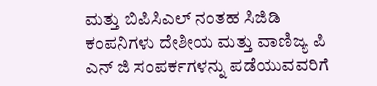ಮತ್ತು ಬಿಪಿಸಿಎಲ್‌ ನಂತಹ ಸಿಜಿಡಿ ಕಂಪನಿಗಳು ದೇಶೀಯ ಮತ್ತು ವಾಣಿಜ್ಯ ಪಿ ಎನ್‌ ಜಿ ಸಂಪರ್ಕಗಳನ್ನು ಪಡೆಯುವವರಿಗೆ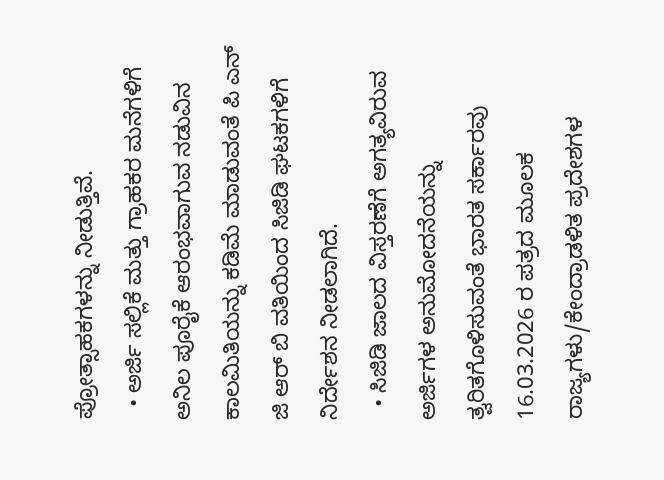ಪ್ರೋತ್ಸಾಹಕಗಳನ್ನು ನೀಡುತ್ತಿವೆ.
  • ಅರ್ಜಿ ಸಲ್ಲಿಕೆ ಮತ್ತು ಗ್ರಾಹಕರ ಮನೆಗಳಿಗೆ ಅನಿಲ ಪೂರೈಕೆ ಆರಂಭವಾಗುವ ನಡುವಿನ ಕಾಲಮಿತಿಯನ್ನು ಕಡಿಮೆ ಮಾಡುವಂತೆ ಪಿ ಎನ್‌ ಜಿ ಆರ್‌ ಬಿ ವತಿಯಿಂದ ಸಿಜಿಡಿ ಘಟಕಗಳಿಗೆ ನಿರ್ದೇಶನ ನೀಡಲಾಗಿದೆ.
  • ಸಿಜಿಡಿ ಜಾಲದ ವಿಸ್ತರಣೆಗೆ ಅಗತ್ಯವಿರುವ ಅರ್ಜಿಗಳ ಅನುಮೋದನೆಯನ್ನು ತ್ವರಿತಗೊಳಿಸುವಂತೆ ಭಾರತ ಸರ್ಕಾರವು 16.03.2026 ರ ಪತ್ರದ ಮೂಲಕ ರಾಜ್ಯಗಳು/ಕೇಂದ್ರಾಡಳಿತ ಪ್ರದೇಶಗಳ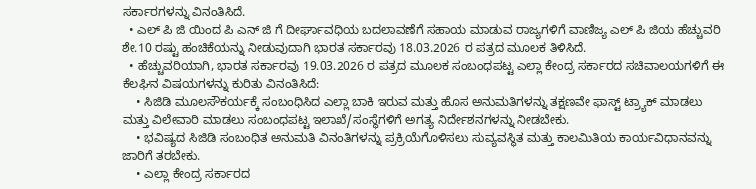ಸರ್ಕಾರಗಳನ್ನು ವಿನಂತಿಸಿದೆ.
  • ಎಲ್‌ ಪಿ ಜಿ ಯಿಂದ ಪಿ ಎನ್‌ ಜಿ ಗೆ ದೀರ್ಘಾವಧಿಯ ಬದಲಾವಣೆಗೆ ಸಹಾಯ ಮಾಡುವ ರಾಜ್ಯಗಳಿಗೆ ವಾಣಿಜ್ಯ ಎಲ್‌ ಪಿ ಜಿಯ ಹೆಚ್ಚುವರಿ ಶೇ.10 ರಷ್ಟು ಹಂಚಿಕೆಯನ್ನು ನೀಡುವುದಾಗಿ ಭಾರತ ಸರ್ಕಾರವು 18.03.2026 ರ ಪತ್ರದ ಮೂಲಕ ತಿಳಿಸಿದೆ.
  • ಹೆಚ್ಚುವರಿಯಾಗಿ, ಭಾರತ ಸರ್ಕಾರವು 19.03.2026 ರ ಪತ್ರದ ಮೂಲಕ ಸಂಬಂಧಪಟ್ಟ ಎಲ್ಲಾ ಕೇಂದ್ರ ಸರ್ಕಾರದ ಸಚಿವಾಲಯಗಳಿಗೆ ಈ ಕೆಲಘಿನ ವಿಷಯಗಳನ್ನು ಕುರಿತು ವಿನಂತಿಸಿದೆ:
    • ಸಿಜಿಡಿ ಮೂಲಸೌಕರ್ಯಕ್ಕೆ ಸಂಬಂಧಿಸಿದ ಎಲ್ಲಾ ಬಾಕಿ ಇರುವ ಮತ್ತು ಹೊಸ ಅನುಮತಿಗಳನ್ನು ತಕ್ಷಣವೇ ಫಾಸ್ಟ್ ಟ್ರ್ಯಾಕ್ ಮಾಡಲು ಮತ್ತು ವಿಲೇವಾರಿ ಮಾಡಲು ಸಂಬಂಧಪಟ್ಟ ಇಲಾಖೆ/ಸಂಸ್ಥೆಗಳಿಗೆ ಅಗತ್ಯ ನಿರ್ದೇಶನಗಳನ್ನು ನೀಡಬೇಕು.
    • ಭವಿಷ್ಯದ ಸಿಜಿಡಿ ಸಂಬಂಧಿತ ಅನುಮತಿ ವಿನಂತಿಗಳನ್ನು ಪ್ರಕ್ರಿಯೆಗೊಳಿಸಲು ಸುವ್ಯವಸ್ಥಿತ ಮತ್ತು ಕಾಲಮಿತಿಯ ಕಾರ್ಯವಿಧಾನವನ್ನು ಜಾರಿಗೆ ತರಬೇಕು.
    • ಎಲ್ಲಾ ಕೇಂದ್ರ ಸರ್ಕಾರದ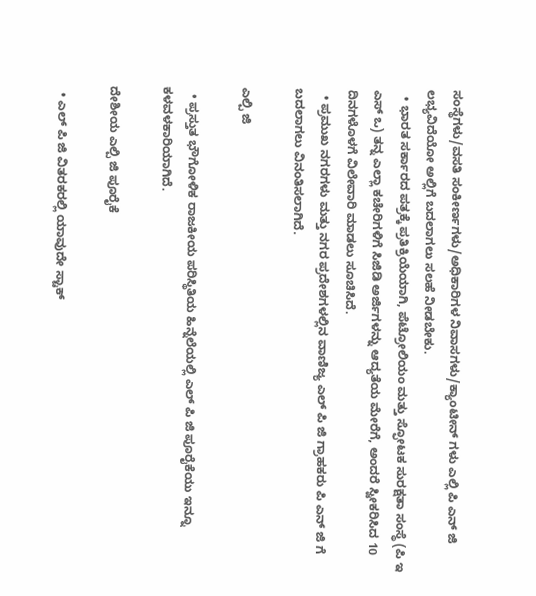ಸಂಸ್ಥೆಗಳು/ವಸತಿ ಸಂಕೀರ್ಣಗಳು/ಅಧಿಕಾರಿಗಳ ನಿವಾಸಗಳು/ಕ್ಯಾಂಟೀನ್‌ ಗಳು ಎಲ್ಲಿ ಪಿ ಎನ್‌ ಜಿ ಲಭ್ಯವಿದೆಯೋ ಅಲ್ಲಿಗೆ ಬದಲಾಗಲು ಸಲಹೆ ನೀಡಬೇಕು.
  • ಭಾರತ ಸರ್ಕಾರದ ಪತ್ರಕ್ಕೆ ಪ್ರತಿಕ್ರಿಯೆಯಾಗಿ, ಪೆಟ್ರೋಲಿಯಂ ಮತ್ತು ಸ್ಫೋಟಕ ಸುರಕ್ಷತಾ ಸಂಸ್ಥೆ (ಪಿ ಇ ಎಸ್‌ ಒ) ತನ್ನ ಎಲ್ಲಾ ಕಚೇರಿಗಳಿಗೆ ಸಿಜಿಡಿ ಅರ್ಜಿಗಳನ್ನು ಆದ್ಯತೆಯ ಮೇರೆಗೆ, ಅಂದರೆ ಸ್ವೀಕರಿಸಿದ 10 ದಿನಗಳೊಳಗೆ ವಿಲೇವಾರಿ ಮಾಡಲು ಸೂಚಿಸಿದೆ.
  • ಪ್ರಮುಖ ನಗರಗಳು ಮತ್ತು ನಗರ ಪ್ರದೇಶಗಳಲ್ಲಿನ ವಾಣಿಜ್ಯ ಎಲ್‌ ಪಿ ಜಿ ಗ್ರಾಹಕರು ಪಿ ಎನ್‌ ಜಿ ಗೆ ಬದಲಾಗಲು ವಿನಂತಿಸಲಾಗಿದೆ.

ಎಲ್ಪಿ ಜಿ

  • ಪ್ರಸ್ತುತ ಭೌಗೋಳಿಕ ರಾಜಕೀಯ ಪರಿಸ್ಥಿತಿಯ ಹಿನ್ನೆಲೆಯಲ್ಲಿ ಎಲ್‌ ಪಿ ಜಿ ಪೂರೈಕೆಯು ಇನ್ನೂ ಕಳವಳಕಾರಿಯಾಗಿದೆ.

ದೇಶೀಯ ಎಲ್ಪಿ ಜಿ ಪೂರೈಕೆ

  • ಎಲ್‌ ಪಿ ಜಿ ವಿತರಕರಲ್ಲಿ ಯಾವುದೇ ಸ್ಟಾಕ್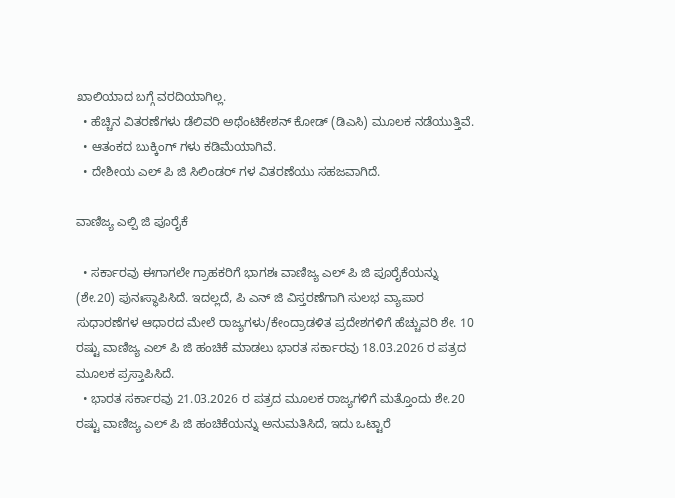ಖಾಲಿಯಾದ ಬಗ್ಗೆ ವರದಿಯಾಗಿಲ್ಲ.
  • ಹೆಚ್ಚಿನ ವಿತರಣೆಗಳು ಡೆಲಿವರಿ ಅಥೆಂಟಿಕೇಶನ್ ಕೋಡ್ (ಡಿಎಸಿ) ಮೂಲಕ ನಡೆಯುತ್ತಿವೆ.
  • ಆತಂಕದ ಬುಕ್ಕಿಂಗ್‌ ಗಳು ಕಡಿಮೆಯಾಗಿವೆ.
  • ದೇಶೀಯ ಎಲ್‌ ಪಿ ಜಿ ಸಿಲಿಂಡರ್‌ ಗಳ ವಿತರಣೆಯು ಸಹಜವಾಗಿದೆ.

ವಾಣಿಜ್ಯ ಎಲ್ಪಿ ಜಿ ಪೂರೈಕೆ

  • ಸರ್ಕಾರವು ಈಗಾಗಲೇ ಗ್ರಾಹಕರಿಗೆ ಭಾಗಶಃ ವಾಣಿಜ್ಯ ಎಲ್‌ ಪಿ ಜಿ ಪೂರೈಕೆಯನ್ನು (ಶೇ.20) ಪುನಃಸ್ಥಾಪಿಸಿದೆ. ಇದಲ್ಲದೆ, ಪಿ ಎನ್‌ ಜಿ ವಿಸ್ತರಣೆಗಾಗಿ ಸುಲಭ ವ್ಯಾಪಾರ ಸುಧಾರಣೆಗಳ ಆಧಾರದ ಮೇಲೆ ರಾಜ್ಯಗಳು/ಕೇಂದ್ರಾಡಳಿತ ಪ್ರದೇಶಗಳಿಗೆ ಹೆಚ್ಚುವರಿ ಶೇ. 10 ರಷ್ಟು ವಾಣಿಜ್ಯ ಎಲ್‌ ಪಿ ಜಿ ಹಂಚಿಕೆ ಮಾಡಲು ಭಾರತ ಸರ್ಕಾರವು 18.03.2026 ರ ಪತ್ರದ ಮೂಲಕ ಪ್ರಸ್ತಾಪಿಸಿದೆ.
  • ಭಾರತ ಸರ್ಕಾರವು 21.03.2026 ರ ಪತ್ರದ ಮೂಲಕ ರಾಜ್ಯಗಳಿಗೆ ಮತ್ತೊಂದು ಶೇ.20 ರಷ್ಟು ವಾಣಿಜ್ಯ ಎಲ್‌ ಪಿ ಜಿ ಹಂಚಿಕೆಯನ್ನು ಅನುಮತಿಸಿದೆ, ಇದು ಒಟ್ಟಾರೆ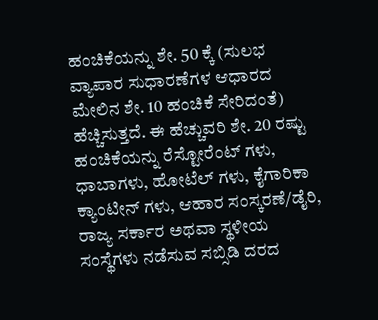ಹಂಚಿಕೆಯನ್ನು ಶೇ. 50 ಕ್ಕೆ (ಸುಲಭ ವ್ಯಾಪಾರ ಸುಧಾರಣೆಗಳ ಆಧಾರದ ಮೇಲಿನ ಶೇ. 10 ಹಂಚಿಕೆ ಸೇರಿದಂತೆ) ಹೆಚ್ಚಿಸುತ್ತದೆ. ಈ ಹೆಚ್ಚುವರಿ ಶೇ. 20 ರಷ್ಟು ಹಂಚಿಕೆಯನ್ನು ರೆಸ್ಟೋರೆಂಟ್‌ ಗಳು, ಧಾಬಾಗಳು, ಹೋಟೆಲ್‌ ಗಳು, ಕೈಗಾರಿಕಾ ಕ್ಯಾಂಟೀನ್‌ ಗಳು, ಆಹಾರ ಸಂಸ್ಕರಣೆ/ಡೈರಿ, ರಾಜ್ಯ ಸರ್ಕಾರ ಅಥವಾ ಸ್ಥಳೀಯ ಸಂಸ್ಥೆಗಳು ನಡೆಸುವ ಸಬ್ಸಿಡಿ ದರದ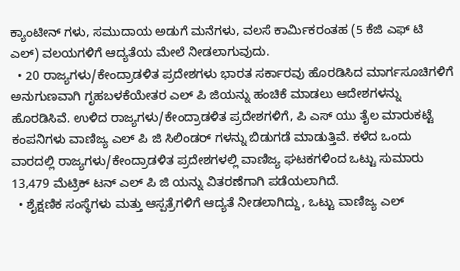ಕ್ಯಾಂಟೀನ್‌ ಗಳು, ಸಮುದಾಯ ಅಡುಗೆ ಮನೆಗಳು, ವಲಸೆ ಕಾರ್ಮಿಕರಂತಹ (5 ಕೆಜಿ ಎಫ್‌ ಟಿ ಎಲ್‌) ವಲಯಗಳಿಗೆ ಆದ್ಯತೆಯ ಮೇಲೆ ನೀಡಲಾಗುವುದು.
  • 20 ರಾಜ್ಯಗಳು/ಕೇಂದ್ರಾಡಳಿತ ಪ್ರದೇಶಗಳು ಭಾರತ ಸರ್ಕಾರವು ಹೊರಡಿಸಿದ ಮಾರ್ಗಸೂಚಿಗಳಿಗೆ ಅನುಗುಣವಾಗಿ ಗೃಹಬಳಕೆಯೇತರ ಎಲ್‌ ಪಿ ಜಿಯನ್ನು ಹಂಚಿಕೆ ಮಾಡಲು ಆದೇಶಗಳನ್ನು ಹೊರಡಿಸಿವೆ. ಉಳಿದ ರಾಜ್ಯಗಳು/ಕೇಂದ್ರಾಡಳಿತ ಪ್ರದೇಶಗಳಿಗೆ, ಪಿ ಎಸ್‌ ಯು ತೈಲ ಮಾರುಕಟ್ಟೆ ಕಂಪನಿಗಳು ವಾಣಿಜ್ಯ ಎಲ್‌ ಪಿ ಜಿ ಸಿಲಿಂಡರ್‌ ಗಳನ್ನು ಬಿಡುಗಡೆ ಮಾಡುತ್ತಿವೆ. ಕಳೆದ ಒಂದು ವಾರದಲ್ಲಿ ರಾಜ್ಯಗಳು/ಕೇಂದ್ರಾಡಳಿತ ಪ್ರದೇಶಗಳಲ್ಲಿ ವಾಣಿಜ್ಯ ಘಟಕಗಳಿಂದ ಒಟ್ಟು ಸುಮಾರು 13,479 ಮೆಟ್ರಿಕ್ ಟನ್ ಎಲ್‌ ಪಿ ಜಿ ಯನ್ನು ವಿತರಣೆಗಾಗಿ ಪಡೆಯಲಾಗಿದೆ.
  • ಶೈಕ್ಷಣಿಕ ಸಂಸ್ಥೆಗಳು ಮತ್ತು ಆಸ್ಪತ್ರೆಗಳಿಗೆ ಆದ್ಯತೆ ನೀಡಲಾಗಿದ್ದು, ಒಟ್ಟು ವಾಣಿಜ್ಯ ಎಲ್‌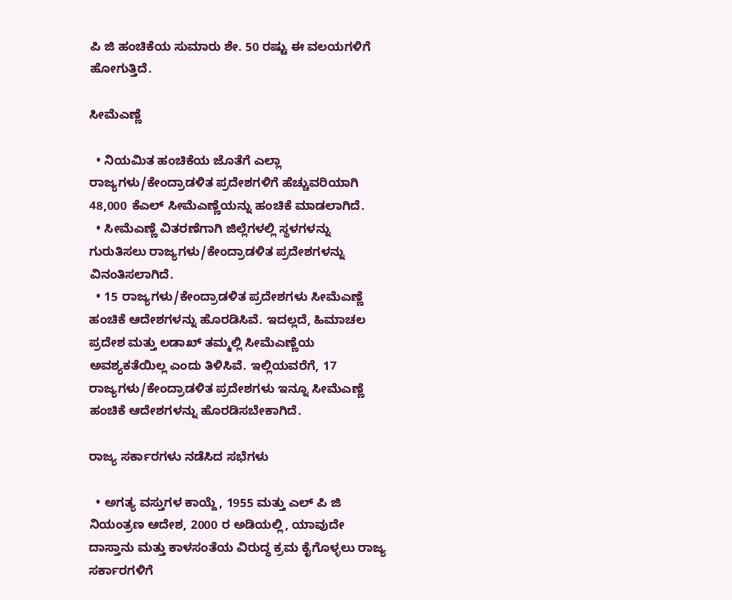ಪಿ ಜಿ ಹಂಚಿಕೆಯ ಸುಮಾರು ಶೇ. 50 ರಷ್ಟು ಈ ವಲಯಗಳಿಗೆ ಹೋಗುತ್ತಿದೆ.

ಸೀಮೆಎಣ್ಣೆ

  • ನಿಯಮಿತ ಹಂಚಿಕೆಯ ಜೊತೆಗೆ ಎಲ್ಲಾ ರಾಜ್ಯಗಳು/ಕೇಂದ್ರಾಡಳಿತ ಪ್ರದೇಶಗಳಿಗೆ ಹೆಚ್ಚುವರಿಯಾಗಿ 48,000 ಕೆಎಲ್ ಸೀಮೆಎಣ್ಣೆಯನ್ನು ಹಂಚಿಕೆ ಮಾಡಲಾಗಿದೆ.
  • ಸೀಮೆಎಣ್ಣೆ ವಿತರಣೆಗಾಗಿ ಜಿಲ್ಲೆಗಳಲ್ಲಿ ಸ್ಥಳಗಳನ್ನು ಗುರುತಿಸಲು ರಾಜ್ಯಗಳು/ಕೇಂದ್ರಾಡಳಿತ ಪ್ರದೇಶಗಳನ್ನು ವಿನಂತಿಸಲಾಗಿದೆ.
  • 15 ರಾಜ್ಯಗಳು/ಕೇಂದ್ರಾಡಳಿತ ಪ್ರದೇಶಗಳು ಸೀಮೆಎಣ್ಣೆ ಹಂಚಿಕೆ ಆದೇಶಗಳನ್ನು ಹೊರಡಿಸಿವೆ. ಇದಲ್ಲದೆ, ಹಿಮಾಚಲ ಪ್ರದೇಶ ಮತ್ತು ಲಡಾಖ್ ತಮ್ಮಲ್ಲಿ ಸೀಮೆಎಣ್ಣೆಯ ಅವಶ್ಯಕತೆಯಿಲ್ಲ ಎಂದು ತಿಳಿಸಿವೆ. ಇಲ್ಲಿಯವರೆಗೆ, 17 ರಾಜ್ಯಗಳು/ಕೇಂದ್ರಾಡಳಿತ ಪ್ರದೇಶಗಳು ಇನ್ನೂ ಸೀಮೆಎಣ್ಣೆ ಹಂಚಿಕೆ ಆದೇಶಗಳನ್ನು ಹೊರಡಿಸಬೇಕಾಗಿದೆ.

ರಾಜ್ಯ ಸರ್ಕಾರಗಳು ನಡೆಸಿದ ಸಭೆಗಳು

  • ಅಗತ್ಯ ವಸ್ತುಗಳ ಕಾಯ್ದೆ, 1955 ಮತ್ತು ಎಲ್‌ ಪಿ ಜಿ ನಿಯಂತ್ರಣ ಆದೇಶ, 2000 ರ ಅಡಿಯಲ್ಲಿ, ಯಾವುದೇ ದಾಸ್ತಾನು ಮತ್ತು ಕಾಳಸಂತೆಯ ವಿರುದ್ಧ ಕ್ರಮ ಕೈಗೊಳ್ಳಲು ರಾಜ್ಯ ಸರ್ಕಾರಗಳಿಗೆ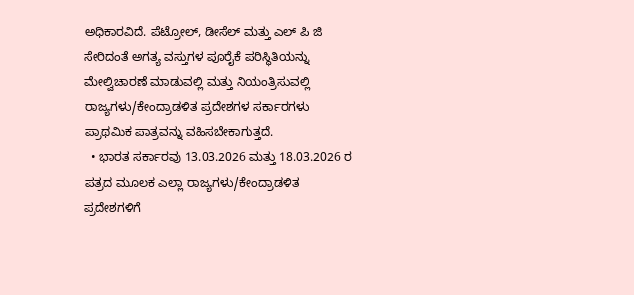ಅಧಿಕಾರವಿದೆ. ಪೆಟ್ರೋಲ್, ಡೀಸೆಲ್ ಮತ್ತು ಎಲ್‌ ಪಿ ಜಿ ಸೇರಿದಂತೆ ಅಗತ್ಯ ವಸ್ತುಗಳ ಪೂರೈಕೆ ಪರಿಸ್ಥಿತಿಯನ್ನು ಮೇಲ್ವಿಚಾರಣೆ ಮಾಡುವಲ್ಲಿ ಮತ್ತು ನಿಯಂತ್ರಿಸುವಲ್ಲಿ ರಾಜ್ಯಗಳು/ಕೇಂದ್ರಾಡಳಿತ ಪ್ರದೇಶಗಳ ಸರ್ಕಾರಗಳು ಪ್ರಾಥಮಿಕ ಪಾತ್ರವನ್ನು ವಹಿಸಬೇಕಾಗುತ್ತದೆ.
  • ಭಾರತ ಸರ್ಕಾರವು 13.03.2026 ಮತ್ತು 18.03.2026 ರ ಪತ್ರದ ಮೂಲಕ ಎಲ್ಲಾ ರಾಜ್ಯಗಳು/ಕೇಂದ್ರಾಡಳಿತ ಪ್ರದೇಶಗಳಿಗೆ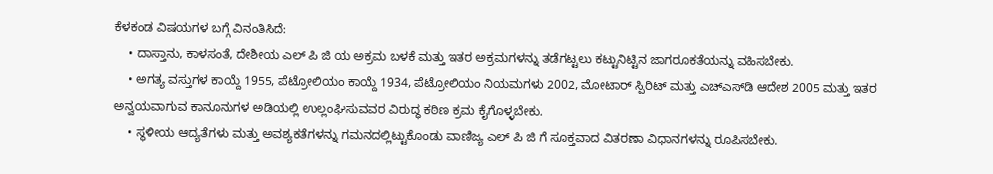ಕೆಳಕಂಡ ವಿಷಯಗಳ ಬಗ್ಗೆ ವಿನಂತಿಸಿದೆ:
    • ದಾಸ್ತಾನು, ಕಾಳಸಂತೆ, ದೇಶೀಯ ಎಲ್‌ ಪಿ ಜಿ ಯ ಅಕ್ರಮ ಬಳಕೆ ಮತ್ತು ಇತರ ಅಕ್ರಮಗಳನ್ನು ತಡೆಗಟ್ಟಲು ಕಟ್ಟುನಿಟ್ಟಿನ ಜಾಗರೂಕತೆಯನ್ನು ವಹಿಸಬೇಕು.
    • ಅಗತ್ಯ ವಸ್ತುಗಳ ಕಾಯ್ದೆ 1955, ಪೆಟ್ರೋಲಿಯಂ ಕಾಯ್ದೆ 1934, ಪೆಟ್ರೋಲಿಯಂ ನಿಯಮಗಳು 2002, ಮೋಟಾರ್ ಸ್ಪಿರಿಟ್ ಮತ್ತು ಎಚ್‌ಎಸ್‌ಡಿ ಆದೇಶ 2005 ಮತ್ತು ಇತರ ಅನ್ವಯವಾಗುವ ಕಾನೂನುಗಳ ಅಡಿಯಲ್ಲಿ ಉಲ್ಲಂಘಿಸುವವರ ವಿರುದ್ಧ ಕಠಿಣ ಕ್ರಮ ಕೈಗೊಳ್ಳಬೇಕು.
    • ಸ್ಥಳೀಯ ಆದ್ಯತೆಗಳು ಮತ್ತು ಅವಶ್ಯಕತೆಗಳನ್ನು ಗಮನದಲ್ಲಿಟ್ಟುಕೊಂಡು ವಾಣಿಜ್ಯ ಎಲ್‌ ಪಿ ಜಿ ಗೆ ಸೂಕ್ತವಾದ ವಿತರಣಾ ವಿಧಾನಗಳನ್ನು ರೂಪಿಸಬೇಕು.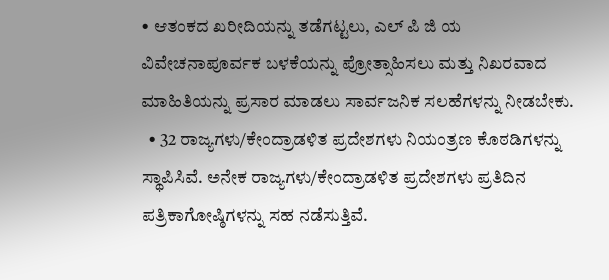• ಆತಂಕದ ಖರೀದಿಯನ್ನು ತಡೆಗಟ್ಟಲು, ಎಲ್‌ ಪಿ ಜಿ ಯ ವಿವೇಚನಾಪೂರ್ವಕ ಬಳಕೆಯನ್ನು ಪ್ರೋತ್ಸಾಹಿಸಲು ಮತ್ತು ನಿಖರವಾದ ಮಾಹಿತಿಯನ್ನು ಪ್ರಸಾರ ಮಾಡಲು ಸಾರ್ವಜನಿಕ ಸಲಹೆಗಳನ್ನು ನೀಡಬೇಕು.
  • 32 ರಾಜ್ಯಗಳು/ಕೇಂದ್ರಾಡಳಿತ ಪ್ರದೇಶಗಳು ನಿಯಂತ್ರಣ ಕೊಠಡಿಗಳನ್ನು ಸ್ಥಾಪಿಸಿವೆ. ಅನೇಕ ರಾಜ್ಯಗಳು/ಕೇಂದ್ರಾಡಳಿತ ಪ್ರದೇಶಗಳು ಪ್ರತಿದಿನ ಪತ್ರಿಕಾಗೋಷ್ಠಿಗಳನ್ನು ಸಹ ನಡೆಸುತ್ತಿವೆ.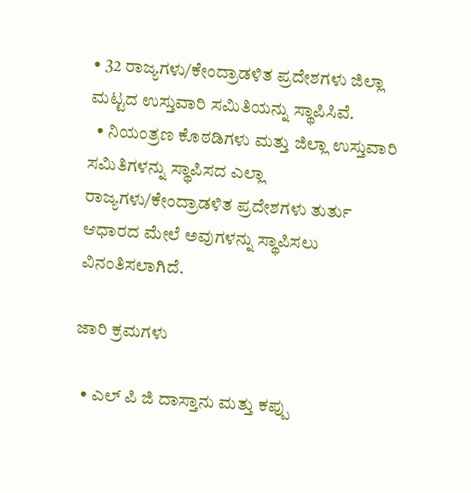• 32 ರಾಜ್ಯಗಳು/ಕೇಂದ್ರಾಡಳಿತ ಪ್ರದೇಶಗಳು ಜಿಲ್ಲಾ ಮಟ್ಟದ ಉಸ್ತುವಾರಿ ಸಮಿತಿಯನ್ನು ಸ್ಥಾಪಿಸಿವೆ.
  • ನಿಯಂತ್ರಣ ಕೊಠಡಿಗಳು ಮತ್ತು ಜಿಲ್ಲಾ ಉಸ್ತುವಾರಿ ಸಮಿತಿಗಳನ್ನು ಸ್ಥಾಪಿಸದ ಎಲ್ಲಾ ರಾಜ್ಯಗಳು/ಕೇಂದ್ರಾಡಳಿತ ಪ್ರದೇಶಗಳು ತುರ್ತು ಆಧಾರದ ಮೇಲೆ ಅವುಗಳನ್ನು ಸ್ಥಾಪಿಸಲು ವಿನಂತಿಸಲಾಗಿದೆ.

ಜಾರಿ ಕ್ರಮಗಳು

  • ಎಲ್‌ ಪಿ ಜಿ ದಾಸ್ತಾನು ಮತ್ತು ಕಪ್ಪು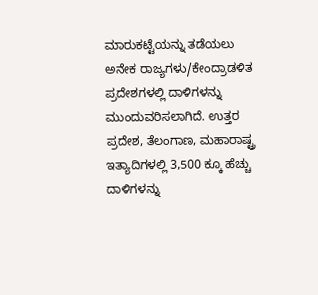ಮಾರುಕಟ್ಟೆಯನ್ನು ತಡೆಯಲು ಅನೇಕ ರಾಜ್ಯಗಳು/ಕೇಂದ್ರಾಡಳಿತ ಪ್ರದೇಶಗಳಲ್ಲಿ ದಾಳಿಗಳನ್ನು ಮುಂದುವರಿಸಲಾಗಿದೆ. ಉತ್ತರ ಪ್ರದೇಶ, ತೆಲಂಗಾಣ, ಮಹಾರಾಷ್ಟ್ರ ಇತ್ಯಾದಿಗಳಲ್ಲಿ 3,500 ಕ್ಕೂ ಹೆಚ್ಚು ದಾಳಿಗಳನ್ನು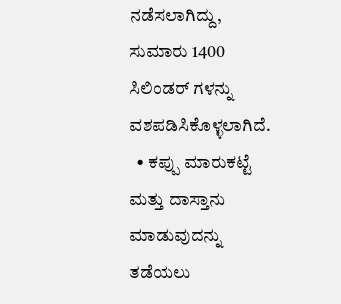ನಡೆಸಲಾಗಿದ್ದು, ಸುಮಾರು 1400 ಸಿಲಿಂಡರ್‌ ಗಳನ್ನು ವಶಪಡಿಸಿಕೊಳ್ಳಲಾಗಿದೆ.
  • ಕಪ್ಪು ಮಾರುಕಟ್ಟೆ ಮತ್ತು ದಾಸ್ತಾನು ಮಾಡುವುದನ್ನು ತಡೆಯಲು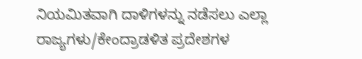ನಿಯಮಿತವಾಗಿ ದಾಳಿಗಳನ್ನು ನಡೆಸಲು ಎಲ್ಲಾ ರಾಜ್ಯಗಳು/ಕೇಂದ್ರಾಡಳಿತ ಪ್ರದೇಶಗಳ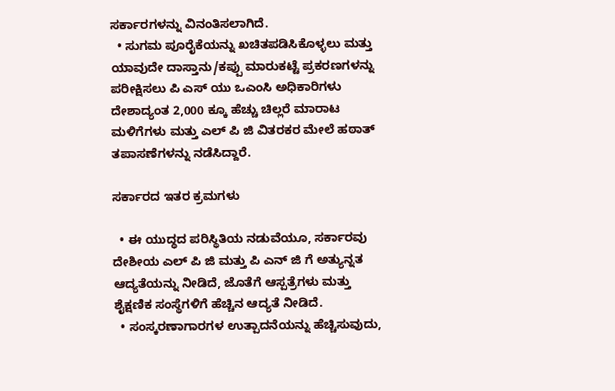ಸರ್ಕಾರಗಳನ್ನು ವಿನಂತಿಸಲಾಗಿದೆ.
  • ಸುಗಮ ಪೂರೈಕೆಯನ್ನು ಖಚಿತಪಡಿಸಿಕೊಳ್ಳಲು ಮತ್ತು ಯಾವುದೇ ದಾಸ್ತಾನು/ಕಪ್ಪು ಮಾರುಕಟ್ಟೆ ಪ್ರಕರಣಗಳನ್ನು ಪರೀಕ್ಷಿಸಲು ಪಿ ಎಸ್‌ ಯು ಒಎಂಸಿ ಅಧಿಕಾರಿಗಳು ದೇಶಾದ್ಯಂತ 2,000 ಕ್ಕೂ ಹೆಚ್ಚು ಚಿಲ್ಲರೆ ಮಾರಾಟ ಮಳಿಗೆಗಳು ಮತ್ತು ಎಲ್‌ ಪಿ ಜಿ ವಿತರಕರ ಮೇಲೆ ಹಠಾತ್ ತಪಾಸಣೆಗಳನ್ನು ನಡೆಸಿದ್ದಾರೆ.

ಸರ್ಕಾರದ ಇತರ ಕ್ರಮಗಳು

  • ಈ ಯುದ್ಧದ ಪರಿಸ್ಥಿತಿಯ ನಡುವೆಯೂ, ಸರ್ಕಾರವು ದೇಶೀಯ ಎಲ್‌ ಪಿ ಜಿ ಮತ್ತು ಪಿ ಎನ್‌ ಜಿ ಗೆ ಅತ್ಯುನ್ನತ ಆದ್ಯತೆಯನ್ನು ನೀಡಿದೆ, ಜೊತೆಗೆ ಆಸ್ಪತ್ರೆಗಳು ಮತ್ತು ಶೈಕ್ಷಣಿಕ ಸಂಸ್ಥೆಗಳಿಗೆ ಹೆಚ್ಚಿನ ಆದ್ಯತೆ ನೀಡಿದೆ.
  • ಸಂಸ್ಕರಣಾಗಾರಗಳ ಉತ್ಪಾದನೆಯನ್ನು ಹೆಚ್ಚಿಸುವುದು,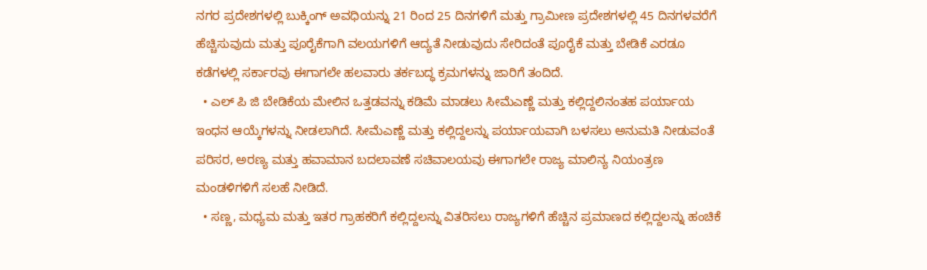ನಗರ ಪ್ರದೇಶಗಳಲ್ಲಿ ಬುಕ್ಕಿಂಗ್ ಅವಧಿಯನ್ನು 21 ರಿಂದ 25 ದಿನಗಳಿಗೆ ಮತ್ತು ಗ್ರಾಮೀಣ ಪ್ರದೇಶಗಳಲ್ಲಿ 45 ದಿನಗಳವರೆಗೆ ಹೆಚ್ಚಿಸುವುದು ಮತ್ತು ಪೂರೈಕೆಗಾಗಿ ವಲಯಗಳಿಗೆ ಆದ್ಯತೆ ನೀಡುವುದು ಸೇರಿದಂತೆ ಪೂರೈಕೆ ಮತ್ತು ಬೇಡಿಕೆ ಎರಡೂ ಕಡೆಗಳಲ್ಲಿ ಸರ್ಕಾರವು ಈಗಾಗಲೇ ಹಲವಾರು ತರ್ಕಬದ್ಧ ಕ್ರಮಗಳನ್ನು ಜಾರಿಗೆ ತಂದಿದೆ.
  • ಎಲ್‌ ಪಿ ಜಿ ಬೇಡಿಕೆಯ ಮೇಲಿನ ಒತ್ತಡವನ್ನು ಕಡಿಮೆ ಮಾಡಲು ಸೀಮೆಎಣ್ಣೆ ಮತ್ತು ಕಲ್ಲಿದ್ದಲಿನಂತಹ ಪರ್ಯಾಯ ಇಂಧನ ಆಯ್ಕೆಗಳನ್ನು ನೀಡಲಾಗಿದೆ. ಸೀಮೆಎಣ್ಣೆ ಮತ್ತು ಕಲ್ಲಿದ್ದಲನ್ನು ಪರ್ಯಾಯವಾಗಿ ಬಳಸಲು ಅನುಮತಿ ನೀಡುವಂತೆ ಪರಿಸರ, ಅರಣ್ಯ ಮತ್ತು ಹವಾಮಾನ ಬದಲಾವಣೆ ಸಚಿವಾಲಯವು ಈಗಾಗಲೇ ರಾಜ್ಯ ಮಾಲಿನ್ಯ ನಿಯಂತ್ರಣ ಮಂಡಳಿಗಳಿಗೆ ಸಲಹೆ ನೀಡಿದೆ.
  • ಸಣ್ಣ, ಮಧ್ಯಮ ಮತ್ತು ಇತರ ಗ್ರಾಹಕರಿಗೆ ಕಲ್ಲಿದ್ದಲನ್ನು ವಿತರಿಸಲು ರಾಜ್ಯಗಳಿಗೆ ಹೆಚ್ಚಿನ ಪ್ರಮಾಣದ ಕಲ್ಲಿದ್ದಲನ್ನು ಹಂಚಿಕೆ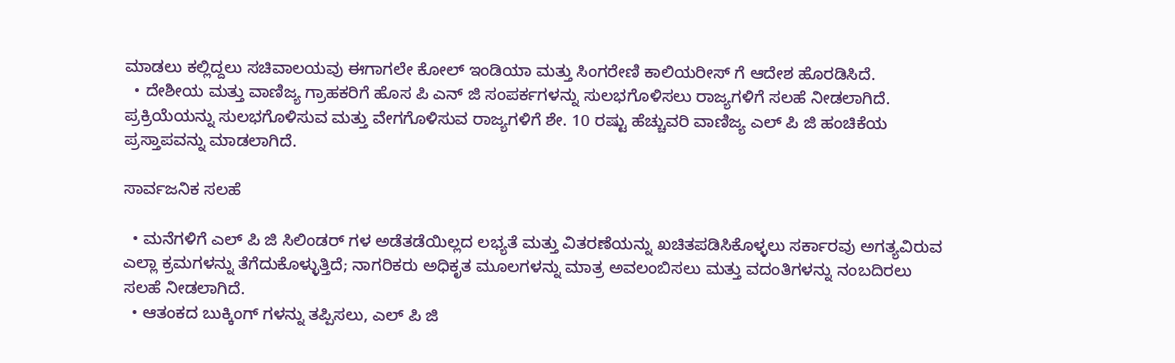ಮಾಡಲು ಕಲ್ಲಿದ್ದಲು ಸಚಿವಾಲಯವು ಈಗಾಗಲೇ ಕೋಲ್ ಇಂಡಿಯಾ ಮತ್ತು ಸಿಂಗರೇಣಿ ಕಾಲಿಯರೀಸ್‌ ಗೆ ಆದೇಶ ಹೊರಡಿಸಿದೆ.
  • ದೇಶೀಯ ಮತ್ತು ವಾಣಿಜ್ಯ ಗ್ರಾಹಕರಿಗೆ ಹೊಸ ಪಿ ಎನ್‌ ಜಿ ಸಂಪರ್ಕಗಳನ್ನು ಸುಲಭಗೊಳಿಸಲು ರಾಜ್ಯಗಳಿಗೆ ಸಲಹೆ ನೀಡಲಾಗಿದೆ. ಪ್ರಕ್ರಿಯೆಯನ್ನು ಸುಲಭಗೊಳಿಸುವ ಮತ್ತು ವೇಗಗೊಳಿಸುವ ರಾಜ್ಯಗಳಿಗೆ ಶೇ. 10 ರಷ್ಟು ಹೆಚ್ಚುವರಿ ವಾಣಿಜ್ಯ ಎಲ್‌ ಪಿ ಜಿ ಹಂಚಿಕೆಯ ಪ್ರಸ್ತಾಪವನ್ನು ಮಾಡಲಾಗಿದೆ.

ಸಾರ್ವಜನಿಕ ಸಲಹೆ

  • ಮನೆಗಳಿಗೆ ಎಲ್‌ ಪಿ ಜಿ ಸಿಲಿಂಡರ್‌ ಗಳ ಅಡೆತಡೆಯಿಲ್ಲದ ಲಭ್ಯತೆ ಮತ್ತು ವಿತರಣೆಯನ್ನು ಖಚಿತಪಡಿಸಿಕೊಳ್ಳಲು ಸರ್ಕಾರವು ಅಗತ್ಯವಿರುವ ಎಲ್ಲಾ ಕ್ರಮಗಳನ್ನು ತೆಗೆದುಕೊಳ್ಳುತ್ತಿದೆ; ನಾಗರಿಕರು ಅಧಿಕೃತ ಮೂಲಗಳನ್ನು ಮಾತ್ರ ಅವಲಂಬಿಸಲು ಮತ್ತು ವದಂತಿಗಳನ್ನು ನಂಬದಿರಲು ಸಲಹೆ ನೀಡಲಾಗಿದೆ.
  • ಆತಂಕದ ಬುಕ್ಕಿಂಗ್‌ ಗಳನ್ನು ತಪ್ಪಿಸಲು, ಎಲ್‌ ಪಿ ಜಿ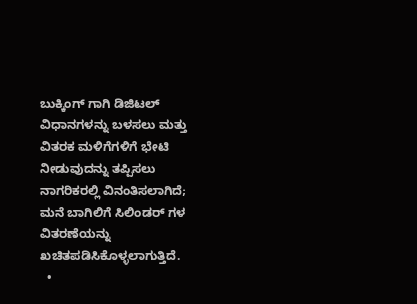ಬುಕ್ಕಿಂಗ್‌ ಗಾಗಿ ಡಿಜಿಟಲ್ ವಿಧಾನಗಳನ್ನು ಬಳಸಲು ಮತ್ತು ವಿತರಕ ಮಳಿಗೆಗಳಿಗೆ ಭೇಟಿ ನೀಡುವುದನ್ನು ತಪ್ಪಿಸಲು ನಾಗರಿಕರಲ್ಲಿ ವಿನಂತಿಸಲಾಗಿದೆ; ಮನೆ ಬಾಗಿಲಿಗೆ ಸಿಲಿಂಡರ್‌ ಗಳ ವಿತರಣೆಯನ್ನು ಖಚಿತಪಡಿಸಿಕೊಳ್ಳಲಾಗುತ್ತಿದೆ.
  •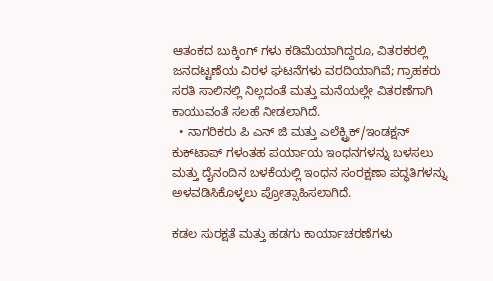ಆತಂಕದ ಬುಕ್ಕಿಂಗ್‌ ಗಳು ಕಡಿಮೆಯಾಗಿದ್ದರೂ, ವಿತರಕರಲ್ಲಿ ಜನದಟ್ಟಣೆಯ ವಿರಳ ಘಟನೆಗಳು ವರದಿಯಾಗಿವೆ; ಗ್ರಾಹಕರು ಸರತಿ ಸಾಲಿನಲ್ಲಿ ನಿಲ್ಲದಂತೆ ಮತ್ತು ಮನೆಯಲ್ಲೇ ವಿತರಣೆಗಾಗಿ ಕಾಯುವಂತೆ ಸಲಹೆ ನೀಡಲಾಗಿದೆ.
  • ನಾಗರಿಕರು ಪಿ ಎನ್‌ ಜಿ ಮತ್ತು ಎಲೆಕ್ಟ್ರಿಕ್/ಇಂಡಕ್ಷನ್ ಕುಕ್‌ಟಾಪ್‌ ಗಳಂತಹ ಪರ್ಯಾಯ ಇಂಧನಗಳನ್ನು ಬಳಸಲು ಮತ್ತು ದೈನಂದಿನ ಬಳಕೆಯಲ್ಲಿ ಇಂಧನ ಸಂರಕ್ಷಣಾ ಪದ್ಧತಿಗಳನ್ನು ಅಳವಡಿಸಿಕೊಳ್ಳಲು ಪ್ರೋತ್ಸಾಹಿಸಲಾಗಿದೆ.

ಕಡಲ ಸುರಕ್ಷತೆ ಮತ್ತು ಹಡಗು ಕಾರ್ಯಾಚರಣೆಗಳು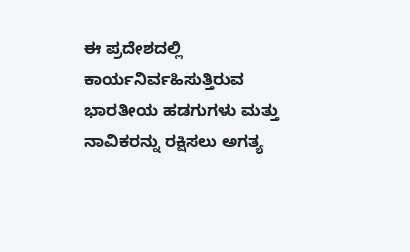ಈ ಪ್ರದೇಶದಲ್ಲಿ ಕಾರ್ಯನಿರ್ವಹಿಸುತ್ತಿರುವ ಭಾರತೀಯ ಹಡಗುಗಳು ಮತ್ತು ನಾವಿಕರನ್ನು ರಕ್ಷಿಸಲು ಅಗತ್ಯ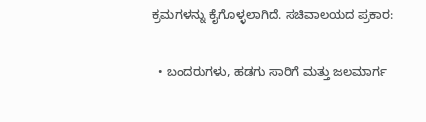ಕ್ರಮಗಳನ್ನು ಕೈಗೊಳ್ಳಲಾಗಿದೆ. ಸಚಿವಾಲಯದ ಪ್ರಕಾರ:

  • ಬಂದರುಗಳು, ಹಡಗು ಸಾರಿಗೆ ಮತ್ತು ಜಲಮಾರ್ಗ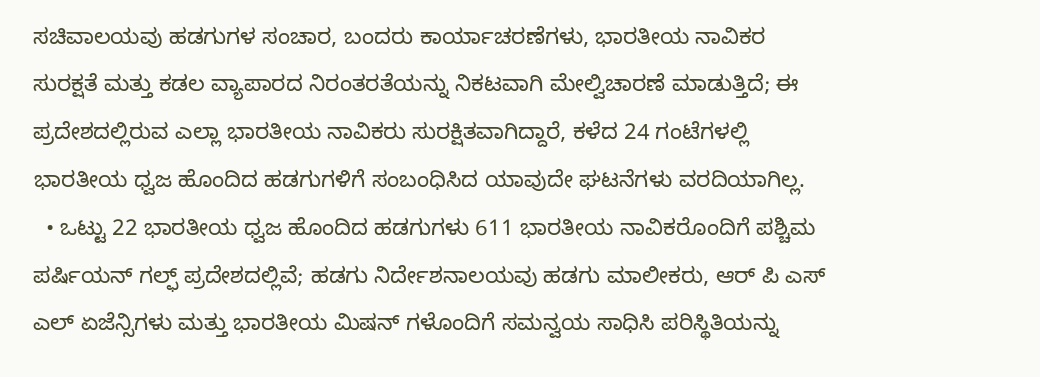ಸಚಿವಾಲಯವು ಹಡಗುಗಳ ಸಂಚಾರ, ಬಂದರು ಕಾರ್ಯಾಚರಣೆಗಳು, ಭಾರತೀಯ ನಾವಿಕರ ಸುರಕ್ಷತೆ ಮತ್ತು ಕಡಲ ವ್ಯಾಪಾರದ ನಿರಂತರತೆಯನ್ನು ನಿಕಟವಾಗಿ ಮೇಲ್ವಿಚಾರಣೆ ಮಾಡುತ್ತಿದೆ; ಈ ಪ್ರದೇಶದಲ್ಲಿರುವ ಎಲ್ಲಾ ಭಾರತೀಯ ನಾವಿಕರು ಸುರಕ್ಷಿತವಾಗಿದ್ದಾರೆ, ಕಳೆದ 24 ಗಂಟೆಗಳಲ್ಲಿ ಭಾರತೀಯ ಧ್ವಜ ಹೊಂದಿದ ಹಡಗುಗಳಿಗೆ ಸಂಬಂಧಿಸಿದ ಯಾವುದೇ ಘಟನೆಗಳು ವರದಿಯಾಗಿಲ್ಲ.
  • ಒಟ್ಟು 22 ಭಾರತೀಯ ಧ್ವಜ ಹೊಂದಿದ ಹಡಗುಗಳು 611 ಭಾರತೀಯ ನಾವಿಕರೊಂದಿಗೆ ಪಶ್ಚಿಮ ಪರ್ಷಿಯನ್ ಗಲ್ಫ್ ಪ್ರದೇಶದಲ್ಲಿವೆ; ಹಡಗು ನಿರ್ದೇಶನಾಲಯವು ಹಡಗು ಮಾಲೀಕರು, ಆರ್‌ ಪಿ ಎಸ್‌ ಎಲ್ ಏಜೆನ್ಸಿಗಳು ಮತ್ತು ಭಾರತೀಯ ಮಿಷನ್‌ ಗಳೊಂದಿಗೆ ಸಮನ್ವಯ ಸಾಧಿಸಿ ಪರಿಸ್ಥಿತಿಯನ್ನು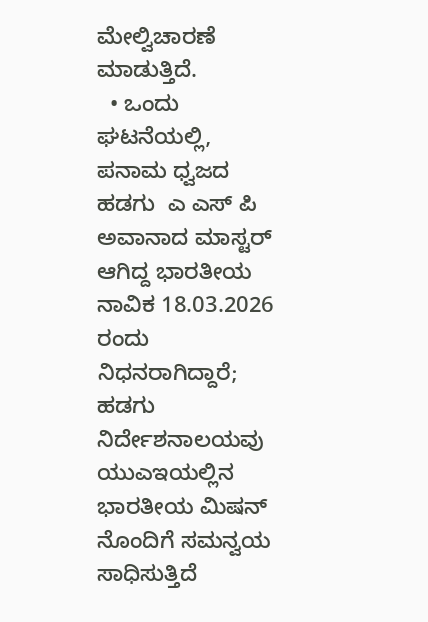ಮೇಲ್ವಿಚಾರಣೆ ಮಾಡುತ್ತಿದೆ.
  • ಒಂದು ಘಟನೆಯಲ್ಲಿ, ಪನಾಮ ಧ್ವಜದ ಹಡಗು  ಎ ಎಸ್‌ ಪಿ ಅವಾನಾದ ಮಾಸ್ಟರ್ ಆಗಿದ್ದ ಭಾರತೀಯ ನಾವಿಕ 18.03.2026 ರಂದು ನಿಧನರಾಗಿದ್ದಾರೆ; ಹಡಗು ನಿರ್ದೇಶನಾಲಯವು ಯುಎಇಯಲ್ಲಿನ ಭಾರತೀಯ ಮಿಷನ್‌ ನೊಂದಿಗೆ ಸಮನ್ವಯ ಸಾಧಿಸುತ್ತಿದೆ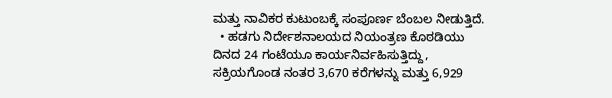ಮತ್ತು ನಾವಿಕರ ಕುಟುಂಬಕ್ಕೆ ಸಂಪೂರ್ಣ ಬೆಂಬಲ ನೀಡುತ್ತಿದೆ.
  • ಹಡಗು ನಿರ್ದೇಶನಾಲಯದ ನಿಯಂತ್ರಣ ಕೊಠಡಿಯು ದಿನದ 24 ಗಂಟೆಯೂ ಕಾರ್ಯನಿರ್ವಹಿಸುತ್ತಿದ್ದು, ಸಕ್ರಿಯಗೊಂಡ ನಂತರ 3,670 ಕರೆಗಳನ್ನು ಮತ್ತು 6,929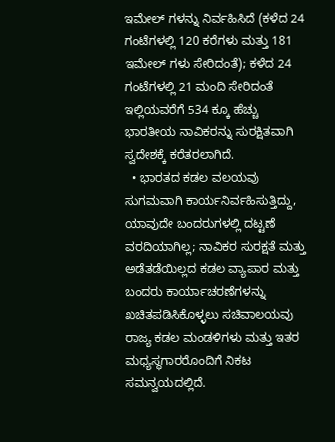ಇಮೇಲ್‌ ಗಳನ್ನು ನಿರ್ವಹಿಸಿದೆ (ಕಳೆದ 24 ಗಂಟೆಗಳಲ್ಲಿ 120 ಕರೆಗಳು ಮತ್ತು 181 ಇಮೇಲ್‌ ಗಳು ಸೇರಿದಂತೆ); ಕಳೆದ 24 ಗಂಟೆಗಳಲ್ಲಿ 21 ಮಂದಿ ಸೇರಿದಂತೆ ಇಲ್ಲಿಯವರೆಗೆ 534 ಕ್ಕೂ ಹೆಚ್ಚು ಭಾರತೀಯ ನಾವಿಕರನ್ನು ಸುರಕ್ಷಿತವಾಗಿ ಸ್ವದೇಶಕ್ಕೆ ಕರೆತರಲಾಗಿದೆ.
  • ಭಾರತದ ಕಡಲ ವಲಯವು ಸುಗಮವಾಗಿ ಕಾರ್ಯನಿರ್ವಹಿಸುತ್ತಿದ್ದು, ಯಾವುದೇ ಬಂದರುಗಳಲ್ಲಿ ದಟ್ಟಣೆ ವರದಿಯಾಗಿಲ್ಲ; ನಾವಿಕರ ಸುರಕ್ಷತೆ ಮತ್ತು ಅಡೆತಡೆಯಿಲ್ಲದ ಕಡಲ ವ್ಯಾಪಾರ ಮತ್ತು ಬಂದರು ಕಾರ್ಯಾಚರಣೆಗಳನ್ನು ಖಚಿತಪಡಿಸಿಕೊಳ್ಳಲು ಸಚಿವಾಲಯವು ರಾಜ್ಯ ಕಡಲ ಮಂಡಳಿಗಳು ಮತ್ತು ಇತರ ಮಧ್ಯಸ್ಥಗಾರರೊಂದಿಗೆ ನಿಕಟ ಸಮನ್ವಯದಲ್ಲಿದೆ.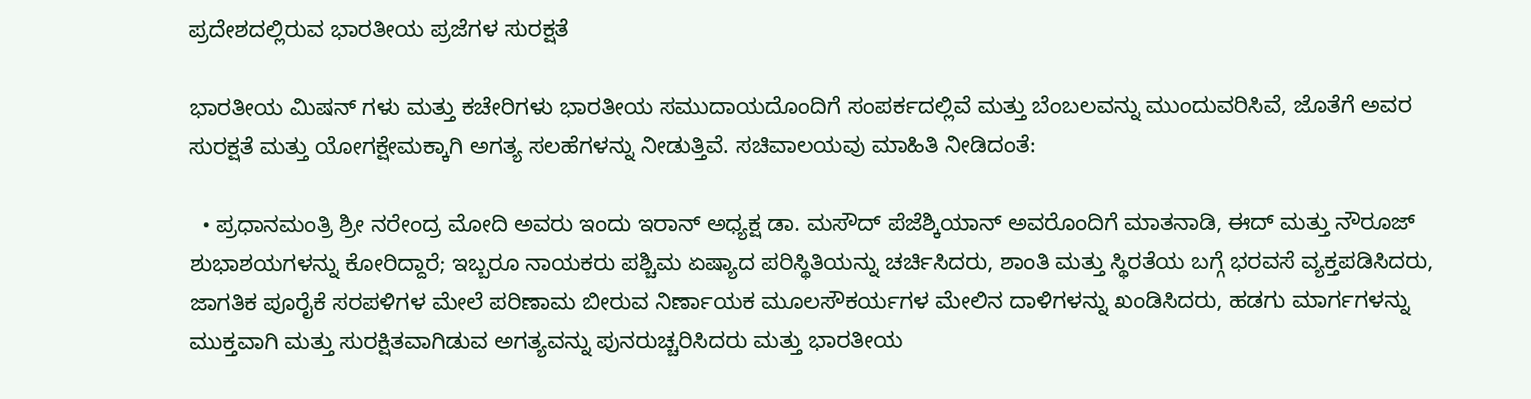ಪ್ರದೇಶದಲ್ಲಿರುವ ಭಾರತೀಯ ಪ್ರಜೆಗಳ ಸುರಕ್ಷತೆ

ಭಾರತೀಯ ಮಿಷನ್‌ ಗಳು ಮತ್ತು ಕಚೇರಿಗಳು ಭಾರತೀಯ ಸಮುದಾಯದೊಂದಿಗೆ ಸಂಪರ್ಕದಲ್ಲಿವೆ ಮತ್ತು ಬೆಂಬಲವನ್ನು ಮುಂದುವರಿಸಿವೆ, ಜೊತೆಗೆ ಅವರ ಸುರಕ್ಷತೆ ಮತ್ತು ಯೋಗಕ್ಷೇಮಕ್ಕಾಗಿ ಅಗತ್ಯ ಸಲಹೆಗಳನ್ನು ನೀಡುತ್ತಿವೆ. ಸಚಿವಾಲಯವು ಮಾಹಿತಿ ನೀಡಿದಂತೆ:

  • ಪ್ರಧಾನಮಂತ್ರಿ ಶ್ರೀ ನರೇಂದ್ರ ಮೋದಿ ಅವರು ಇಂದು ಇರಾನ್ ಅಧ್ಯಕ್ಷ ಡಾ. ಮಸೌದ್ ಪೆಜೆಶ್ಕಿಯಾನ್ ಅವರೊಂದಿಗೆ ಮಾತನಾಡಿ, ಈದ್ ಮತ್ತು ನೌರೂಜ್ ಶುಭಾಶಯಗಳನ್ನು ಕೋರಿದ್ದಾರೆ; ಇಬ್ಬರೂ ನಾಯಕರು ಪಶ್ಚಿಮ ಏಷ್ಯಾದ ಪರಿಸ್ಥಿತಿಯನ್ನು ಚರ್ಚಿಸಿದರು, ಶಾಂತಿ ಮತ್ತು ಸ್ಥಿರತೆಯ ಬಗ್ಗೆ ಭರವಸೆ ವ್ಯಕ್ತಪಡಿಸಿದರು, ಜಾಗತಿಕ ಪೂರೈಕೆ ಸರಪಳಿಗಳ ಮೇಲೆ ಪರಿಣಾಮ ಬೀರುವ ನಿರ್ಣಾಯಕ ಮೂಲಸೌಕರ್ಯಗಳ ಮೇಲಿನ ದಾಳಿಗಳನ್ನು ಖಂಡಿಸಿದರು, ಹಡಗು ಮಾರ್ಗಗಳನ್ನು ಮುಕ್ತವಾಗಿ ಮತ್ತು ಸುರಕ್ಷಿತವಾಗಿಡುವ ಅಗತ್ಯವನ್ನು ಪುನರುಚ್ಚರಿಸಿದರು ಮತ್ತು ಭಾರತೀಯ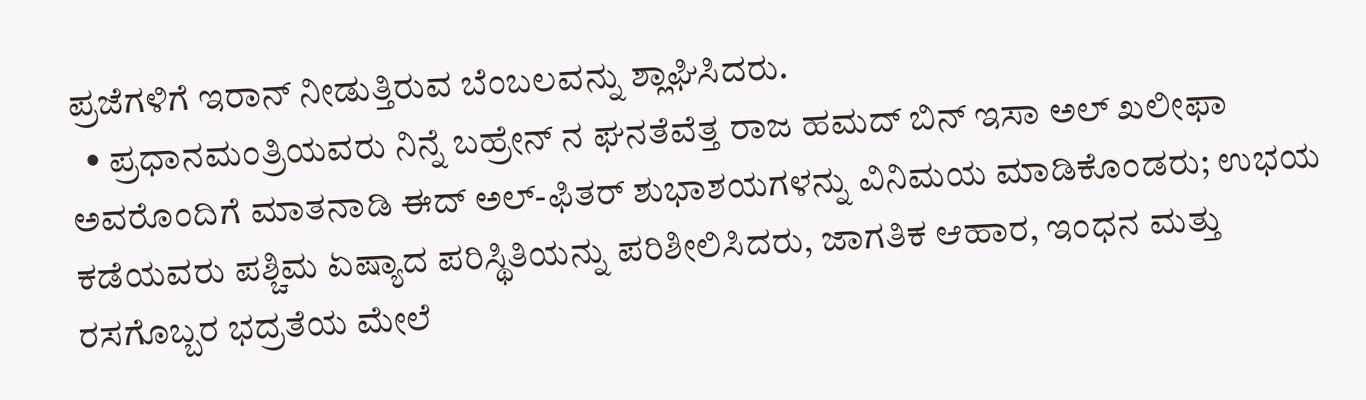ಪ್ರಜೆಗಳಿಗೆ ಇರಾನ್ ನೀಡುತ್ತಿರುವ ಬೆಂಬಲವನ್ನು ಶ್ಲಾಘಿಸಿದರು.
  • ಪ್ರಧಾನಮಂತ್ರಿಯವರು ನಿನ್ನೆ ಬಹ್ರೇನ್ ನ ಘನತೆವೆತ್ತ ರಾಜ ಹಮದ್ ಬಿನ್ ಇಸಾ ಅಲ್ ಖಲೀಫಾ ಅವರೊಂದಿಗೆ ಮಾತನಾಡಿ ಈದ್ ಅಲ್-ಫಿತರ್ ಶುಭಾಶಯಗಳನ್ನು ವಿನಿಮಯ ಮಾಡಿಕೊಂಡರು; ಉಭಯ ಕಡೆಯವರು ಪಶ್ಚಿಮ ಏಷ್ಯಾದ ಪರಿಸ್ಥಿತಿಯನ್ನು ಪರಿಶೀಲಿಸಿದರು, ಜಾಗತಿಕ ಆಹಾರ, ಇಂಧನ ಮತ್ತು ರಸಗೊಬ್ಬರ ಭದ್ರತೆಯ ಮೇಲೆ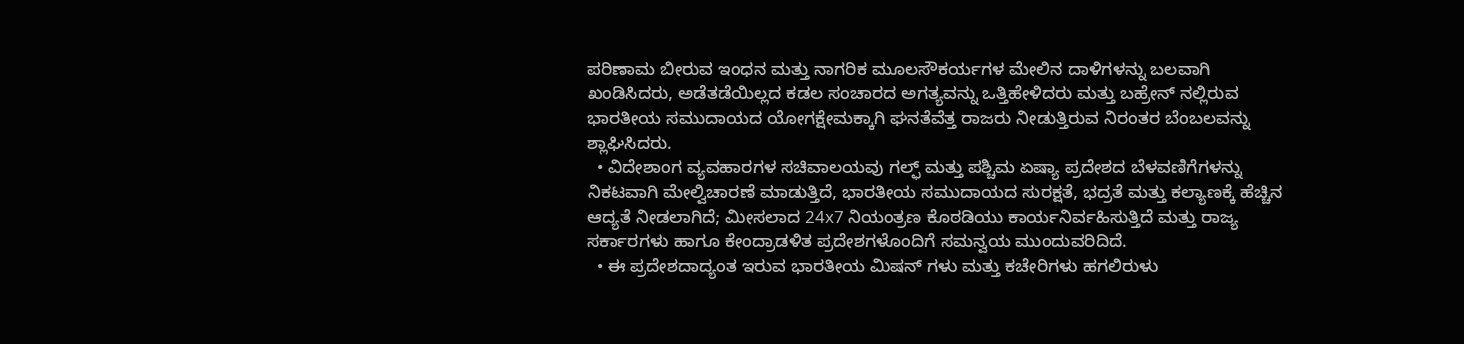ಪರಿಣಾಮ ಬೀರುವ ಇಂಧನ ಮತ್ತು ನಾಗರಿಕ ಮೂಲಸೌಕರ್ಯಗಳ ಮೇಲಿನ ದಾಳಿಗಳನ್ನು ಬಲವಾಗಿ ಖಂಡಿಸಿದರು, ಅಡೆತಡೆಯಿಲ್ಲದ ಕಡಲ ಸಂಚಾರದ ಅಗತ್ಯವನ್ನು ಒತ್ತಿಹೇಳಿದರು ಮತ್ತು ಬಹ್ರೇನ್‌ ನಲ್ಲಿರುವ ಭಾರತೀಯ ಸಮುದಾಯದ ಯೋಗಕ್ಷೇಮಕ್ಕಾಗಿ ಘನತೆವೆತ್ತ ರಾಜರು ನೀಡುತ್ತಿರುವ ನಿರಂತರ ಬೆಂಬಲವನ್ನು ಶ್ಲಾಘಿಸಿದರು.
  • ವಿದೇಶಾಂಗ ವ್ಯವಹಾರಗಳ ಸಚಿವಾಲಯವು ಗಲ್ಫ್ ಮತ್ತು ಪಶ್ಚಿಮ ಏಷ್ಯಾ ಪ್ರದೇಶದ ಬೆಳವಣಿಗೆಗಳನ್ನು ನಿಕಟವಾಗಿ ಮೇಲ್ವಿಚಾರಣೆ ಮಾಡುತ್ತಿದೆ, ಭಾರತೀಯ ಸಮುದಾಯದ ಸುರಕ್ಷತೆ, ಭದ್ರತೆ ಮತ್ತು ಕಲ್ಯಾಣಕ್ಕೆ ಹೆಚ್ಚಿನ ಆದ್ಯತೆ ನೀಡಲಾಗಿದೆ; ಮೀಸಲಾದ 24x7 ನಿಯಂತ್ರಣ ಕೊಠಡಿಯು ಕಾರ್ಯನಿರ್ವಹಿಸುತ್ತಿದೆ ಮತ್ತು ರಾಜ್ಯ ಸರ್ಕಾರಗಳು ಹಾಗೂ ಕೇಂದ್ರಾಡಳಿತ ಪ್ರದೇಶಗಳೊಂದಿಗೆ ಸಮನ್ವಯ ಮುಂದುವರಿದಿದೆ.
  • ಈ ಪ್ರದೇಶದಾದ್ಯಂತ ಇರುವ ಭಾರತೀಯ ಮಿಷನ್‌ ಗಳು ಮತ್ತು ಕಚೇರಿಗಳು ಹಗಲಿರುಳು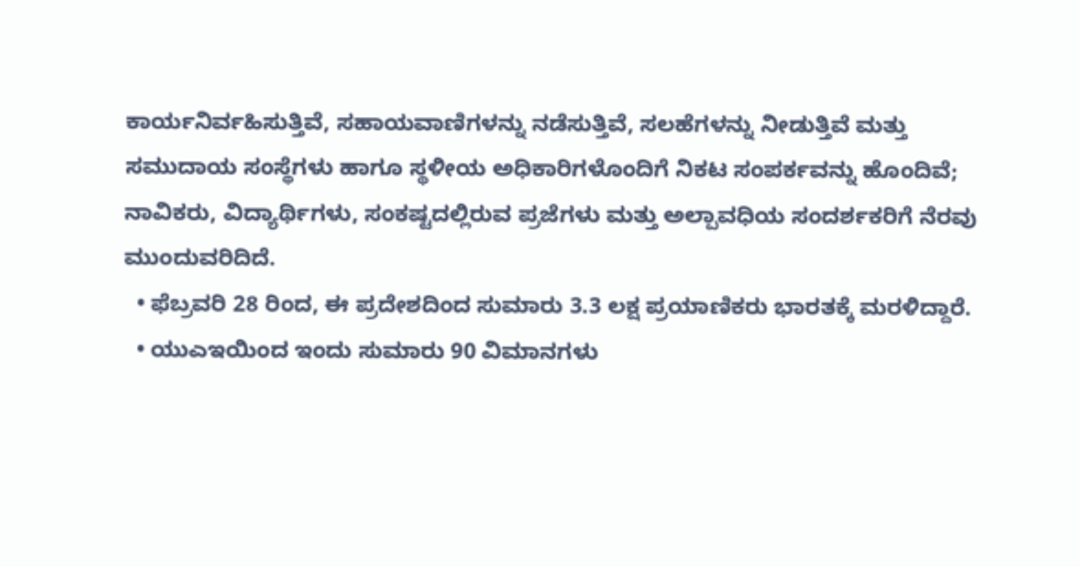ಕಾರ್ಯನಿರ್ವಹಿಸುತ್ತಿವೆ, ಸಹಾಯವಾಣಿಗಳನ್ನು ನಡೆಸುತ್ತಿವೆ, ಸಲಹೆಗಳನ್ನು ನೀಡುತ್ತಿವೆ ಮತ್ತು ಸಮುದಾಯ ಸಂಸ್ಥೆಗಳು ಹಾಗೂ ಸ್ಥಳೀಯ ಅಧಿಕಾರಿಗಳೊಂದಿಗೆ ನಿಕಟ ಸಂಪರ್ಕವನ್ನು ಹೊಂದಿವೆ; ನಾವಿಕರು, ವಿದ್ಯಾರ್ಥಿಗಳು, ಸಂಕಷ್ಟದಲ್ಲಿರುವ ಪ್ರಜೆಗಳು ಮತ್ತು ಅಲ್ಪಾವಧಿಯ ಸಂದರ್ಶಕರಿಗೆ ನೆರವು ಮುಂದುವರಿದಿದೆ.
  • ಫೆಬ್ರವರಿ 28 ರಿಂದ, ಈ ಪ್ರದೇಶದಿಂದ ಸುಮಾರು 3.3 ಲಕ್ಷ ಪ್ರಯಾಣಿಕರು ಭಾರತಕ್ಕೆ ಮರಳಿದ್ದಾರೆ.
  • ಯುಎಇಯಿಂದ ಇಂದು ಸುಮಾರು 90 ವಿಮಾನಗಳು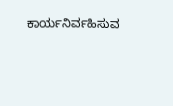ಕಾರ್ಯನಿರ್ವಹಿಸುವ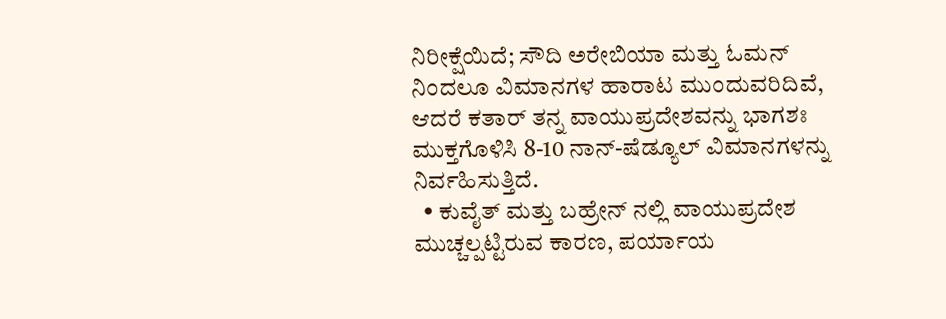ನಿರೀಕ್ಷೆಯಿದೆ; ಸೌದಿ ಅರೇಬಿಯಾ ಮತ್ತು ಓಮನ್‌ ನಿಂದಲೂ ವಿಮಾನಗಳ ಹಾರಾಟ ಮುಂದುವರಿದಿವೆ, ಆದರೆ ಕತಾರ್ ತನ್ನ ವಾಯುಪ್ರದೇಶವನ್ನು ಭಾಗಶಃ ಮುಕ್ತಗೊಳಿಸಿ 8-10 ನಾನ್-ಷೆಡ್ಯೂಲ್ ವಿಮಾನಗಳನ್ನು ನಿರ್ವಹಿಸುತ್ತಿದೆ.
  • ಕುವೈತ್ ಮತ್ತು ಬಹ್ರೇನ್‌ ನಲ್ಲಿ ವಾಯುಪ್ರದೇಶ ಮುಚ್ಚಲ್ಪಟ್ಟಿರುವ ಕಾರಣ, ಪರ್ಯಾಯ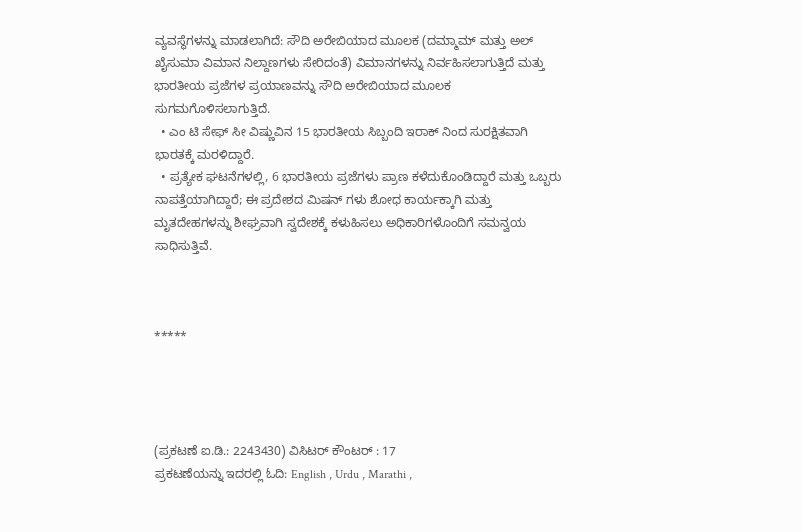ವ್ಯವಸ್ಥೆಗಳನ್ನು ಮಾಡಲಾಗಿದೆ: ಸೌದಿ ಅರೇಬಿಯಾದ ಮೂಲಕ (ದಮ್ಮಾಮ್ ಮತ್ತು ಅಲ್ ಖೈಸುಮಾ ವಿಮಾನ ನಿಲ್ದಾಣಗಳು ಸೇರಿದಂತೆ) ವಿಮಾನಗಳನ್ನು ನಿರ್ವಹಿಸಲಾಗುತ್ತಿದೆ ಮತ್ತು ಭಾರತೀಯ ಪ್ರಜೆಗಳ ಪ್ರಯಾಣವನ್ನು ಸೌದಿ ಅರೇಬಿಯಾದ ಮೂಲಕ ಸುಗಮಗೊಳಿಸಲಾಗುತ್ತಿದೆ.
  • ಎಂ ಟಿ ಸೇಫ್‌ ಸೀ ವಿಷ್ಣುವಿನ 15 ಭಾರತೀಯ ಸಿಬ್ಬಂದಿ ಇರಾಕ್‌ ನಿಂದ ಸುರಕ್ಷಿತವಾಗಿ ಭಾರತಕ್ಕೆ ಮರಳಿದ್ದಾರೆ.
  • ಪ್ರತ್ಯೇಕ ಘಟನೆಗಳಲ್ಲಿ, 6 ಭಾರತೀಯ ಪ್ರಜೆಗಳು ಪ್ರಾಣ ಕಳೆದುಕೊಂಡಿದ್ದಾರೆ ಮತ್ತು ಒಬ್ಬರು ನಾಪತ್ತೆಯಾಗಿದ್ದಾರೆ; ಈ ಪ್ರದೇಶದ ಮಿಷನ್‌ ಗಳು ಶೋಧ ಕಾರ್ಯಕ್ಕಾಗಿ ಮತ್ತು ಮೃತದೇಹಗಳನ್ನು ಶೀಘ್ರವಾಗಿ ಸ್ವದೇಶಕ್ಕೆ ಕಳುಹಿಸಲು ಅಧಿಕಾರಿಗಳೊಂದಿಗೆ ಸಮನ್ವಯ ಸಾಧಿಸುತ್ತಿವೆ.



*****




(ಪ್ರಕಟಣೆ ಐ.ಡಿ.: 2243430) ವಿಸಿಟರ್ ಕೌಂಟರ್ : 17
ಪ್ರಕಟಣೆಯನ್ನು ಇದರಲ್ಲಿ ಓದಿ: English , Urdu , Marathi ,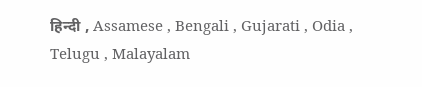हिन्दी , Assamese , Bengali , Gujarati , Odia , Telugu , Malayalam